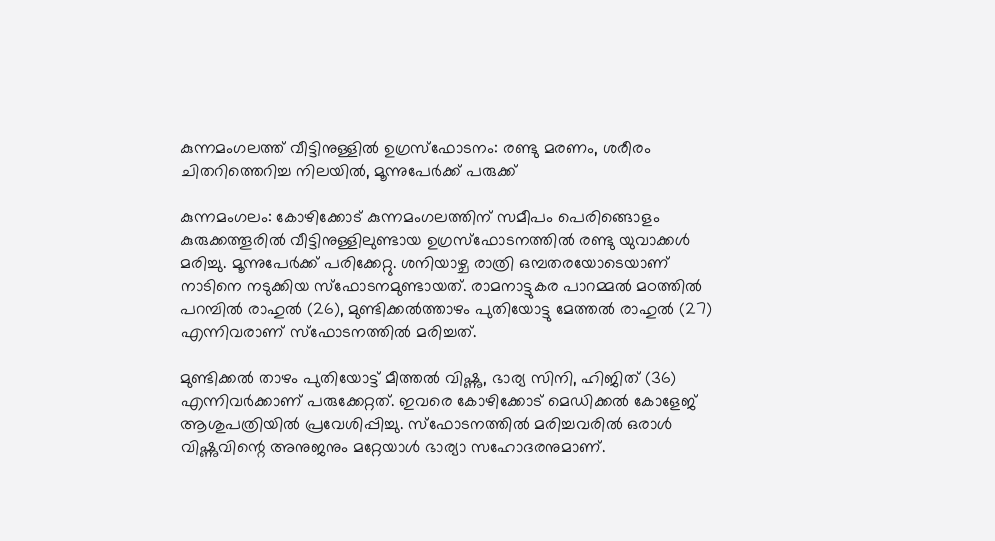കുന്നമംഗലത്ത് വീട്ടിനുള്ളിൽ ഉഗ്രസ്ഫോടനം: രണ്ടു മരണം, ശരീരം ചിതറിത്തെറിച്ച നിലയിൽ, മൂന്നുപേർക്ക് പരുക്ക്

കുന്നമംഗലം: കോഴിക്കോട് കുന്നമംഗലത്തിന് സമീപം പെരിങ്ങൊളം കുരുക്കത്തൂരിൽ വീട്ടിനുള്ളിലുണ്ടായ ഉഗ്രസ്ഫോടനത്തിൽ രണ്ടു യുവാക്കൾ മരിച്ചു. മൂന്നുപേർക്ക് പരിക്കേറ്റു. ശനിയാഴ്ച രാത്രി ഒമ്പതരയോടെയാണ് നാടിനെ നടുക്കിയ സ്ഫോടനമുണ്ടായത്. രാമനാട്ടുകര പാറമ്മൽ മഠത്തിൽ പറമ്പിൽ രാഹുൽ (26), മുണ്ടിക്കൽത്താഴം പുതിയോട്ടു മേത്തൽ രാഹുൽ (27) എന്നിവരാണ് സ്ഫോടനത്തിൽ മരിച്ചത്.

മുണ്ടിക്കൽ താഴം പുതിയോട്ട് മീത്തൽ വിഷ്ണു, ഭാര്യ സിനി, ഹിജിത് (36) എന്നിവർക്കാണ് പരുക്കേറ്റത്. ഇവരെ കോഴിക്കോട് മെഡിക്കൽ കോളേജ് ആശുപത്രിയിൽ പ്രവേശിപ്പിച്ചു. സ്ഫോടനത്തിൽ മരിച്ചവരിൽ ഒരാൾ വിഷ്ണുവിന്റെ അനുജനും മറ്റേയാൾ ഭാര്യാ സഹോദരനുമാണ്.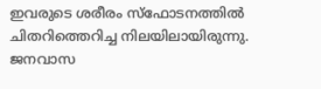ഇവരുടെ ശരീരം സ്ഫോടനത്തിൽ ചിതറിത്തെറിച്ച നിലയിലായിരുന്നു. ജനവാസ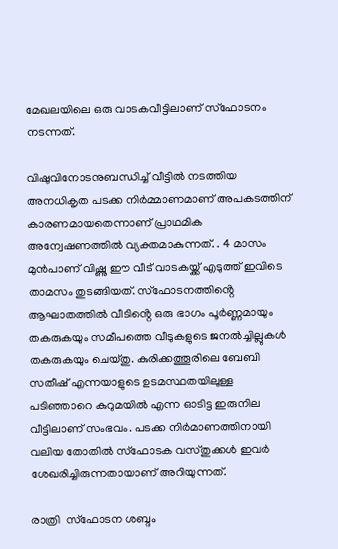മേഖലയിലെ ഒരു വാടകവീട്ടിലാണ് സ്ഫോടനം നടന്നത്.

വിഷുവിനോടനുബന്ധിച്ച് വീട്ടിൽ നടത്തിയ അനധികൃത പടക്ക നിർമ്മാണമാണ് അപകടത്തിന് കാരണമായതെന്നാണ് പ്രാഥമിക അന്വേഷണത്തിൽ വ്യക്തമാകുന്നത്. . 4 മാസം മുൻപാണ് വിഷ്ണു ഈ വീട് വാടകയ്ക്ക് എടുത്ത് ഇവിടെ താമസം തുടങ്ങിയത്. സ്ഫോടനത്തിൻ്റെ ആഘാതത്തിൽ വീടിൻ്റെ ഒരു ഭാഗം പൂർണ്ണമായും തകരുകയും സമീപത്തെ വീടുകളുടെ ജനൽച്ചില്ലുകൾ തകരുകയും ചെയ്തു. കുരിക്കത്തൂരിലെ ബേബി സതീഷ് എന്നയാളുടെ ഉടമസ്ഥതയിലുള്ള പടിഞ്ഞാറെ കുറുമയിൽ എന്ന ഓടിട്ട ഇരുനില വീട്ടിലാണ് സംഭവം. പടക്ക നിർമാണത്തിനായി വലിയ തോതിൽ സ്ഫോടക വസ്തുക്കൾ ഇവർ ശേഖരിച്ചിരുന്നതായാണ് അറിയുന്നത്.

രാത്രി  സ്ഫോടന ശബ്ദം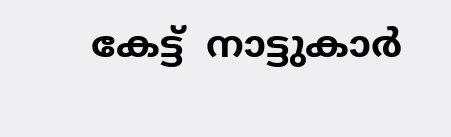കേട്ട്  നാട്ടുകാർ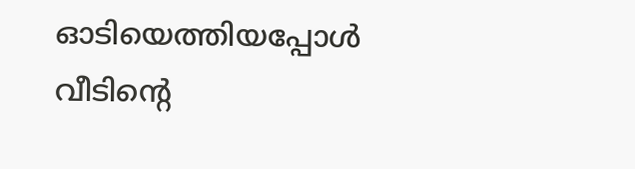ഓടിയെത്തിയപ്പോൾ വീടിന്റെ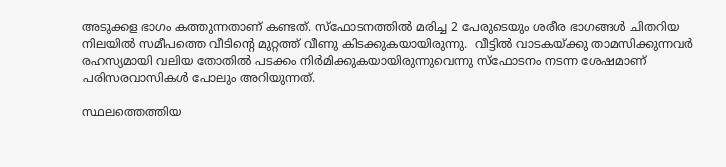അടുക്കള ഭാഗം കത്തുന്നതാണ് കണ്ടത്. സ്ഫോടനത്തിൽ മരിച്ച 2 പേരുടെയും ശരീര ഭാഗങ്ങൾ ചിതറിയ നിലയിൽ സമീപത്തെ വീടിൻ്റെ മുറ്റത്ത് വീണു കിടക്കുകയായിരുന്നു.  വീട്ടിൽ വാടകയ്ക്കു താമസിക്കുന്നവർ രഹസ്യമായി വലിയ തോതിൽ പടക്കം നിർമിക്കുകയായിരുന്നുവെന്നു സ്ഫോടനം നടന്ന ശേഷമാണ് പരിസരവാസികൾ പോലും അറിയുന്നത്.

സ്ഥലത്തെത്തിയ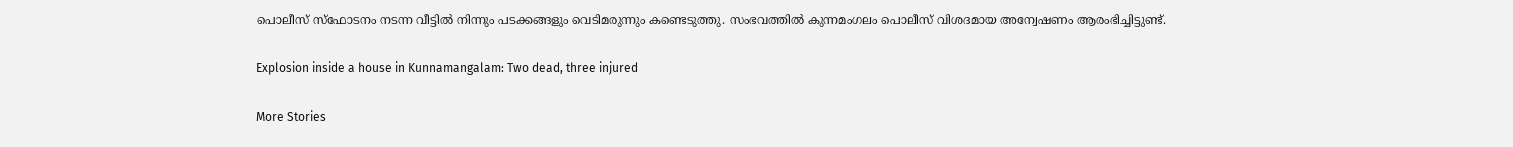പൊലീസ് സ്ഫോടനം നടന്ന വീട്ടിൽ നിന്നും പടക്കങ്ങളും വെടിമരുന്നും കണ്ടെടുത്തു. സംഭവത്തിൽ കുന്നമംഗലം പൊലീസ് വിശദമായ അന്വേഷണം ആരംഭിച്ചിട്ടുണ്ട്.

Explosion inside a house in Kunnamangalam: Two dead, three injured

More Stories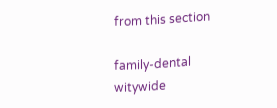from this section

family-dental
witywide